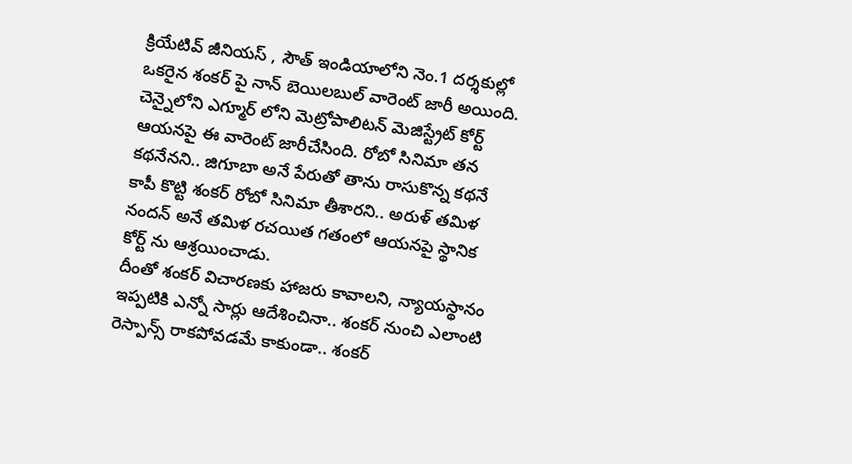క్రియేటివ్ జీనియస్ , సౌత్ ఇండియాలోని నెం.1 దర్శకుల్లో ఒకరైన శంకర్ పై నాన్ బెయిలబుల్ వారెంట్ జారీ అయింది. చెన్నైలోని ఎగ్మూర్ లోని మెట్రోపాలిటన్ మెజిస్ట్రేట్ కోర్ట్ ఆయనపై ఈ వారెంట్ జారీచేసింది. రోబో సినిమా తన కథనేనని.. జిగూబా అనే పేరుతో తాను రాసుకొన్న కథనే కాపీ కొట్టి శంకర్ రోబో సినిమా తీశారని.. అరుళ్ తమిళ నందన్ అనే తమిళ రచయిత గతంలో ఆయనపై స్థానిక కోర్ట్ ను ఆశ్రయించాడు.
దీంతో శంకర్ విచారణకు హాజరు కావాలని, న్యాయస్థానం ఇప్పటికి ఎన్నో సార్లు ఆదేశించినా.. శంకర్ నుంచి ఎలాంటి రెస్పాన్స్ రాకపోవడమే కాకుండా.. శంకర్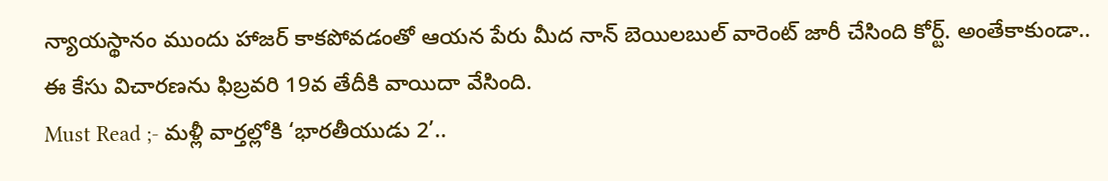న్యాయస్థానం ముందు హాజర్ కాకపోవడంతో ఆయన పేరు మీద నాన్ బెయిలబుల్ వారెంట్ జారీ చేసింది కోర్ట్. అంతేకాకుండా.. ఈ కేసు విచారణను ఫిబ్రవరి 19వ తేదీకి వాయిదా వేసింది.
Must Read ;- మళ్లీ వార్తల్లోకి ‘భారతీయుడు 2’..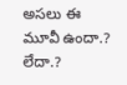అసలు ఈ మూవీ ఉందా.? లేదా.?